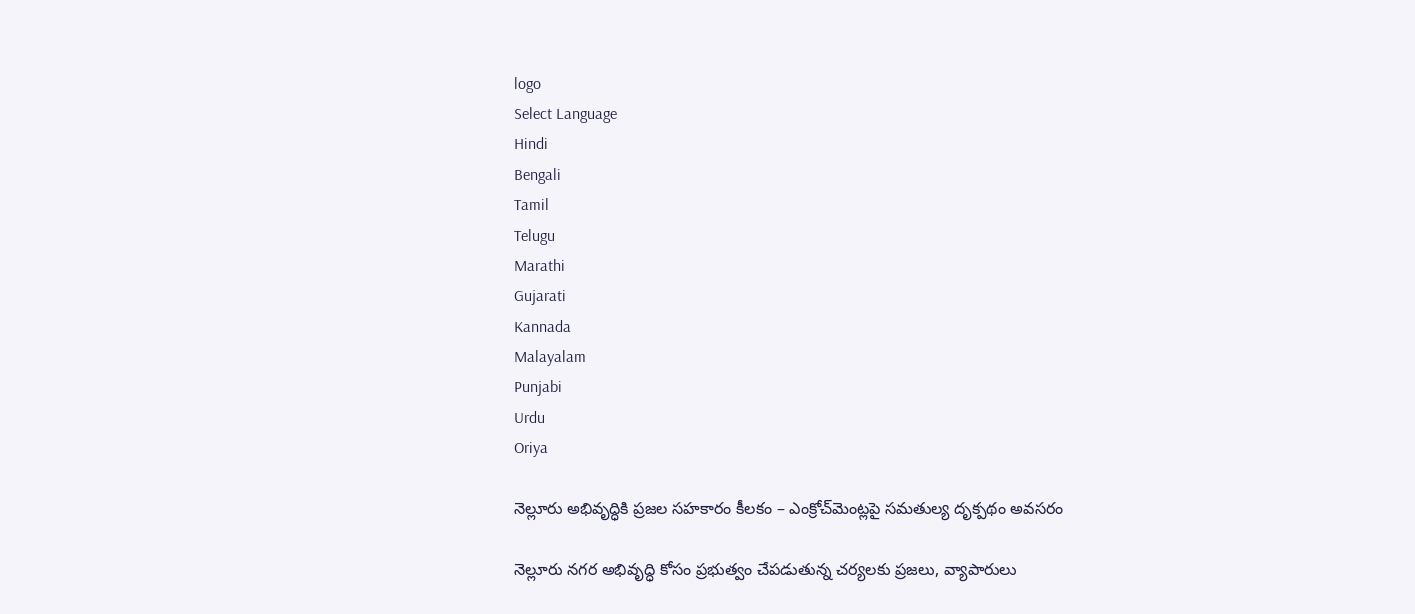logo
Select Language
Hindi
Bengali
Tamil
Telugu
Marathi
Gujarati
Kannada
Malayalam
Punjabi
Urdu
Oriya

నెల్లూరు అభివృద్ధికి ప్రజల సహకారం కీలకం – ఎంక్రోచ్‌మెంట్లపై సమతుల్య దృక్పథం అవసరం

నెల్లూరు నగర అభివృద్ధి కోసం ప్రభుత్వం చేపడుతున్న చర్యలకు ప్రజలు, వ్యాపారులు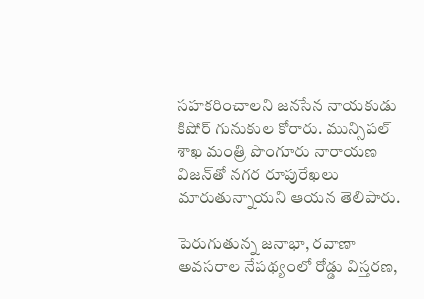సహకరించాలని జనసేన నాయకుడు కిషోర్ గునుకుల కోరారు. మున్సిపల్ శాఖ మంత్రి పొంగూరు నారాయణ విజన్‌తో నగర రూపురేఖలు మారుతున్నాయని ఆయన తెలిపారు.

పెరుగుతున్న జనాభా, రవాణా అవసరాల నేపథ్యంలో రోడ్డు విస్తరణ,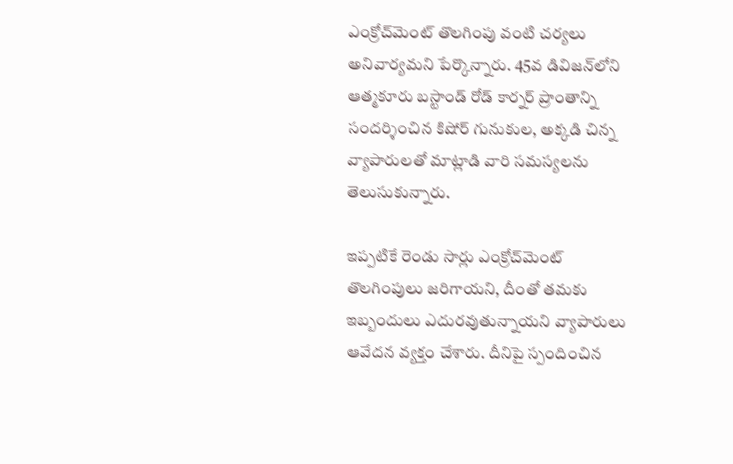ఎంక్రోచ్‌మెంట్ తొలగింపు వంటి చర్యలు అనివార్యమని పేర్కొన్నారు. 45వ డివిజన్‌లోని ఆత్మకూరు బస్టాండ్ రోడ్ కార్నర్ ప్రాంతాన్ని సందర్శించిన కిషోర్ గునుకుల, అక్కడి చిన్న వ్యాపారులతో మాట్లాడి వారి సమస్యలను తెలుసుకున్నారు.

ఇప్పటికే రెండు సార్లు ఎంక్రోచ్‌మెంట్ తొలగింపులు జరిగాయని, దీంతో తమకు ఇబ్బందులు ఎదురవుతున్నాయని వ్యాపారులు ఆవేదన వ్యక్తం చేశారు. దీనిపై స్పందించిన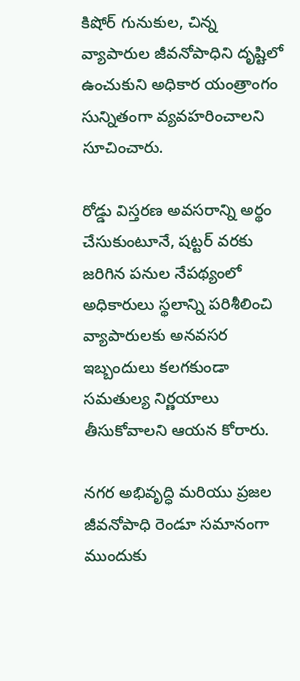కిషోర్ గునుకుల, చిన్న వ్యాపారుల జీవనోపాధిని దృష్టిలో ఉంచుకుని అధికార యంత్రాంగం సున్నితంగా వ్యవహరించాలని సూచించారు.

రోడ్డు విస్తరణ అవసరాన్ని అర్థం చేసుకుంటూనే, షట్టర్ వరకు జరిగిన పనుల నేపథ్యంలో అధికారులు స్థలాన్ని పరిశీలించి వ్యాపారులకు అనవసర ఇబ్బందులు కలగకుండా సమతుల్య నిర్ణయాలు తీసుకోవాలని ఆయన కోరారు.

నగర అభివృద్ధి మరియు ప్రజల జీవనోపాధి రెండూ సమానంగా ముందుకు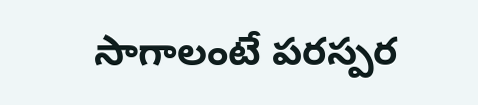సాగాలంటే పరస్పర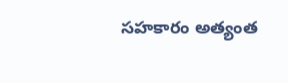సహకారం అత్యంత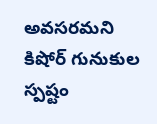అవసరమని కిషోర్ గునుకుల స్పష్టం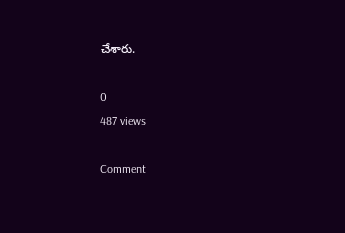చేశారు.

0
487 views

Comment